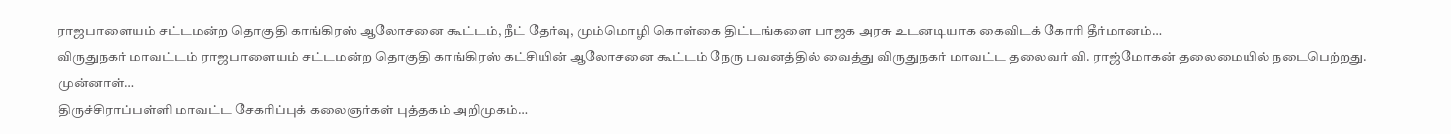ராஜபாளையம் சட்டமன்ற தொகுதி காங்கிரஸ் ஆலோசனை கூட்டம், நீட் தேர்வு, மும்மொழி கொள்கை திட்டங்களை பாஜக அரசு உடனடியாக கைவிடக் கோரி தீர்மானம்…
விருதுநகர் மாவட்டம் ராஜபாளையம் சட்டமன்ற தொகுதி காங்கிரஸ் கட்சியின் ஆலோசனை கூட்டம் நேரு பவனத்தில் வைத்து விருதுநகர் மாவட்ட தலைவர் வி. ராஜ்மோகன் தலைமையில் நடைபெற்றது. முன்னாள்…
திருச்சிராப்பள்ளி மாவட்ட சேகரிப்புக் கலைஞர்கள் புத்தகம் அறிமுகம்…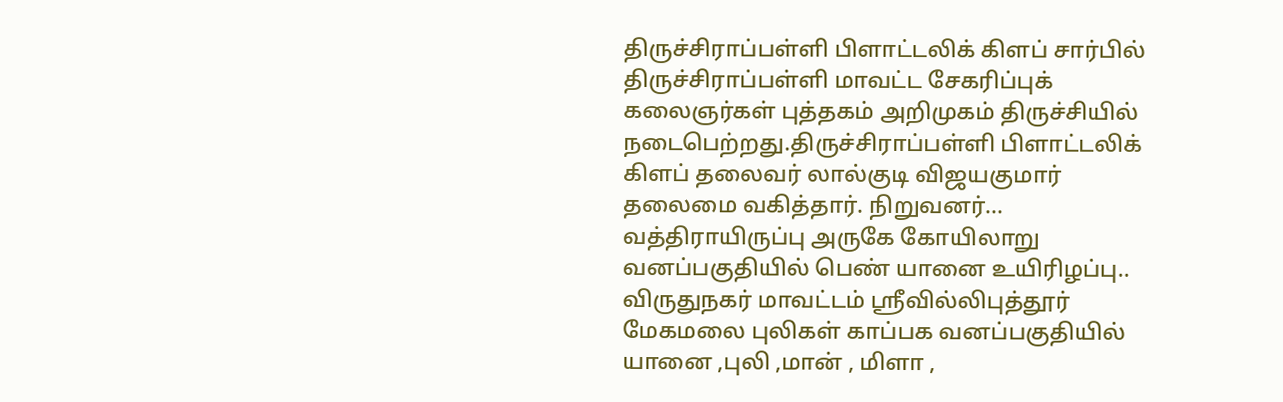திருச்சிராப்பள்ளி பிளாட்டலிக் கிளப் சார்பில் திருச்சிராப்பள்ளி மாவட்ட சேகரிப்புக் கலைஞர்கள் புத்தகம் அறிமுகம் திருச்சியில் நடைபெற்றது.திருச்சிராப்பள்ளி பிளாட்டலிக் கிளப் தலைவர் லால்குடி விஜயகுமார் தலைமை வகித்தார். நிறுவனர்…
வத்திராயிருப்பு அருகே கோயிலாறு வனப்பகுதியில் பெண் யானை உயிரிழப்பு..
விருதுநகர் மாவட்டம் ஸ்ரீவில்லிபுத்தூர் மேகமலை புலிகள் காப்பக வனப்பகுதியில் யானை ,புலி ,மான் , மிளா ,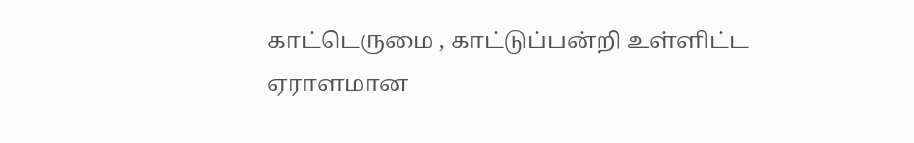காட்டெருமை , காட்டுப்பன்றி உள்ளிட்ட ஏராளமான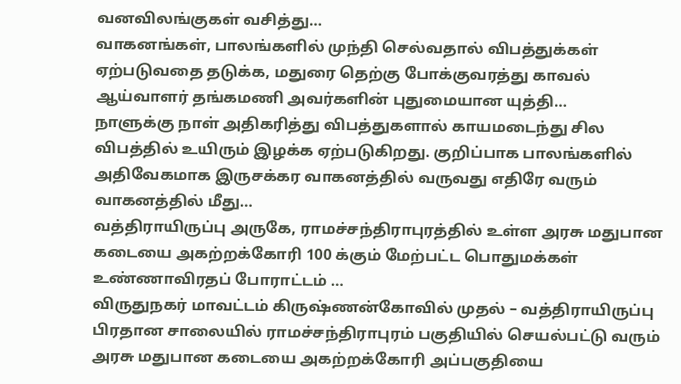வனவிலங்குகள் வசித்து…
வாகனங்கள், பாலங்களில் முந்தி செல்வதால் விபத்துக்கள் ஏற்படுவதை தடுக்க, மதுரை தெற்கு போக்குவரத்து காவல் ஆய்வாளர் தங்கமணி அவர்களின் புதுமையான யுத்தி…
நாளுக்கு நாள் அதிகரித்து விபத்துகளால் காயமடைந்து சில விபத்தில் உயிரும் இழக்க ஏற்படுகிறது. குறிப்பாக பாலங்களில் அதிவேகமாக இருசக்கர வாகனத்தில் வருவது எதிரே வரும் வாகனத்தில் மீது…
வத்திராயிருப்பு அருகே, ராமச்சந்திராபுரத்தில் உள்ள அரசு மதுபான கடையை அகற்றக்கோரி 100 க்கும் மேற்பட்ட பொதுமக்கள் உண்ணாவிரதப் போராட்டம் …
விருதுநகர் மாவட்டம் கிருஷ்ணன்கோவில் முதல் – வத்திராயிருப்பு பிரதான சாலையில் ராமச்சந்திராபுரம் பகுதியில் செயல்பட்டு வரும் அரசு மதுபான கடையை அகற்றக்கோரி அப்பகுதியை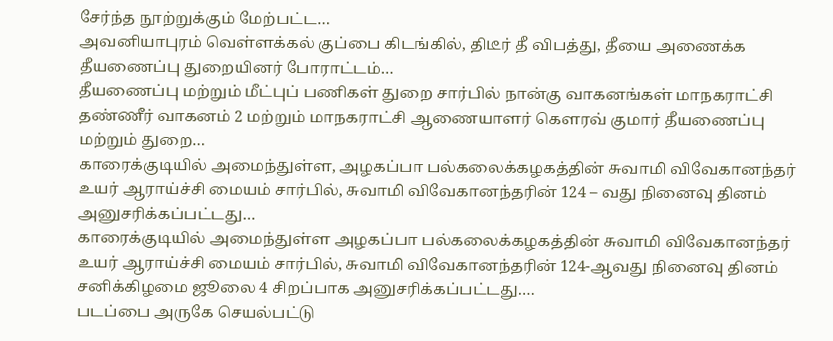சேர்ந்த நூற்றுக்கும் மேற்பட்ட…
அவனியாபுரம் வெள்ளக்கல் குப்பை கிடங்கில், திடீர் தீ விபத்து, தீயை அணைக்க தீயணைப்பு துறையினர் போராட்டம்…
தீயணைப்பு மற்றும் மீட்புப் பணிகள் துறை சார்பில் நான்கு வாகனங்கள் மாநகராட்சி தண்ணீர் வாகனம் 2 மற்றும் மாநகராட்சி ஆணையாளர் கௌரவ் குமார் தீயணைப்பு மற்றும் துறை…
காரைக்குடியில் அமைந்துள்ள, அழகப்பா பல்கலைக்கழகத்தின் சுவாமி விவேகானந்தர் உயர் ஆராய்ச்சி மையம் சார்பில், சுவாமி விவேகானந்தரின் 124 – வது நினைவு தினம் அனுசரிக்கப்பட்டது…
காரைக்குடியில் அமைந்துள்ள அழகப்பா பல்கலைக்கழகத்தின் சுவாமி விவேகானந்தர் உயர் ஆராய்ச்சி மையம் சார்பில், சுவாமி விவேகானந்தரின் 124-ஆவது நினைவு தினம் சனிக்கிழமை ஜூலை 4 சிறப்பாக அனுசரிக்கப்பட்டது.…
படப்பை அருகே செயல்பட்டு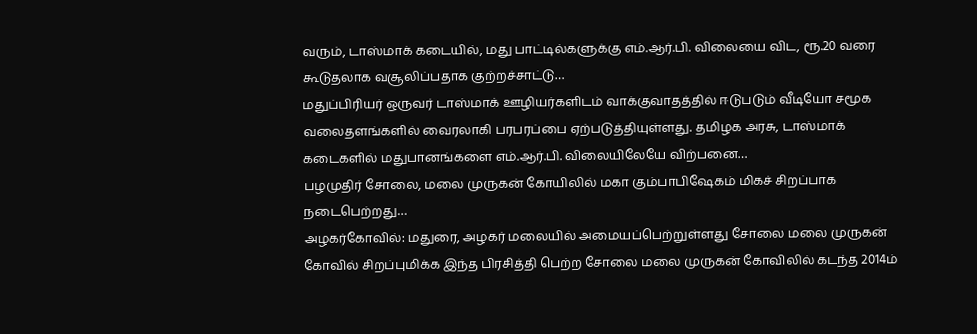வரும், டாஸ்மாக் கடையில், மது பாட்டில்களுக்கு எம்.ஆர்.பி. விலையை விட, ரூ.20 வரை கூடுதலாக வசூலிப்பதாக குற்றச்சாட்டு…
மதுப்பிரியர் ஒருவர் டாஸ்மாக் ஊழியர்களிடம் வாக்குவாதத்தில் ஈடுபடும் வீடியோ சமூக வலைதளங்களில் வைரலாகி பரபரப்பை ஏற்படுத்தியுள்ளது. தமிழக அரசு, டாஸ்மாக் கடைகளில் மதுபானங்களை எம்.ஆர்.பி. விலையிலேயே விற்பனை…
பழமுதிர் சோலை, மலை முருகன் கோயிலில் மகா கும்பாபிஷேகம் மிகச் சிறப்பாக நடைபெற்றது…
அழகர்கோவில்: மதுரை, அழகர் மலையில் அமையப்பெற்றுள்ளது சோலை மலை முருகன் கோவில் சிறப்புமிக்க இந்த பிரசித்தி பெற்ற சோலை மலை முருகன் கோவிலில் கடந்த 2014ம்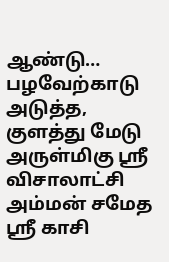ஆண்டு…
பழவேற்காடு அடுத்த, குளத்து மேடு அருள்மிகு ஸ்ரீ விசாலாட்சி அம்மன் சமேத ஸ்ரீ காசி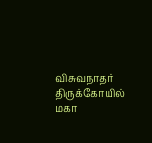விசுவநாதர் திருக்கோயில் மகா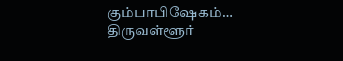கும்பாபிஷேகம்…
திருவள்ளூர்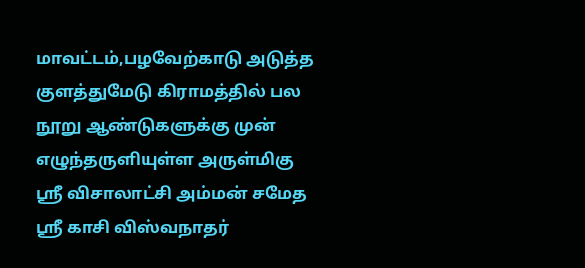மாவட்டம்,பழவேற்காடு அடுத்த குளத்துமேடு கிராமத்தில் பல நூறு ஆண்டுகளுக்கு முன் எழுந்தருளியுள்ள அருள்மிகு ஸ்ரீ விசாலாட்சி அம்மன் சமேத ஸ்ரீ காசி விஸ்வநாதர்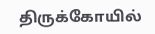திருக்கோயில்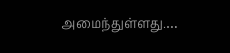அமைந்துள்ளது.…